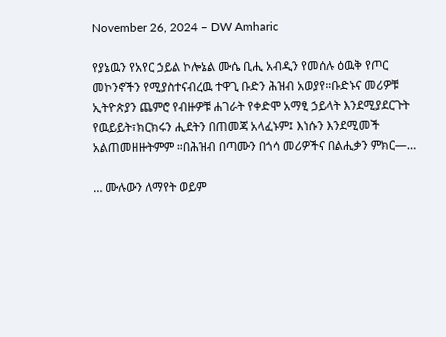November 26, 2024 – DW Amharic

የያኔዉን የአየር ኃይል ኮሎኔል ሙሴ ቢሒ አብዲን የመሰሉ ዕዉቅ የጦር መኮንኖችን የሚያስተናብረዉ ተዋጊ ቡድን ሕዝብ አወያየ።ቡድኑና መሪዎቹ ኢትዮጵያን ጨምሮ የብዙዎቹ ሐገራት የቀድሞ አማፂ ኃይላት እንደሚያደርጉት የዉይይት፣ክርክሩን ሒደትን በጠመጃ አላፈኑም፤ እነሱን እንደሚመች አልጠመዘዙትምም ።በሕዝብ በጣሙን በጎሳ መሪዎችና በልሒቃን ምክር—…

… ሙሉውን ለማየት ወይም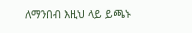ለማንበብ እዚህ ላይ ይጫኑ